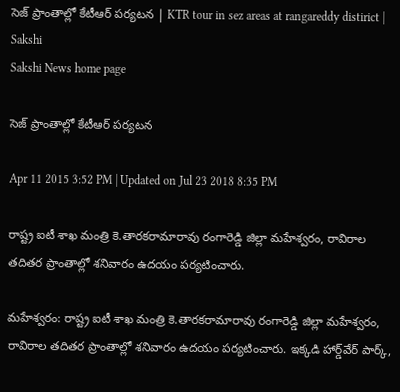సెజ్‌ ప్రాంతాల్లో కేటీఆర్ పర్యటన | KTR tour in sez areas at rangareddy distirict | Sakshi
Sakshi News home page

సెజ్‌ ప్రాంతాల్లో కేటీఆర్ పర్యటన

Apr 11 2015 3:52 PM | Updated on Jul 23 2018 8:35 PM

రాష్ట్ర ఐటీ శాఖ మంత్రి కె.తారకరామారావు రంగారెడ్డి జిల్లా మహేశ్వరం, రావిరాల తదితర ప్రాంతాల్లో శనివారం ఉదయం పర్యటించారు.

మహేశ్వరం: రాష్ట్ర ఐటీ శాఖ మంత్రి కె.తారకరామారావు రంగారెడ్డి జిల్లా మహేశ్వరం, రావిరాల తదితర ప్రాంతాల్లో శనివారం ఉదయం పర్యటించారు. ఇక్కడి హార్డ్‌వేర్ పార్క్,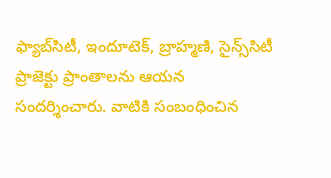ఫ్యాబ్‌సిటీ, ఇందూటెక్, బ్రాహ్మణి, సైన్స్‌సిటీ ప్రాజెక్టు ప్రాంతాలను ఆయన సందర్శించారు. వాటికి సంబంధించిన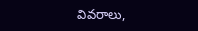వివరాలు,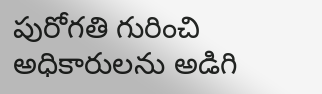పురోగతి గురించి అధికారులను అడిగి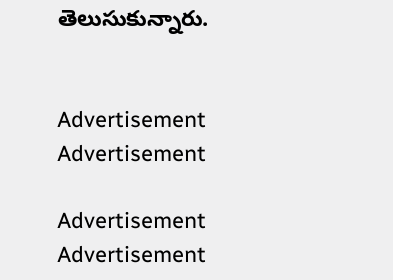తెలుసుకున్నారు.


Advertisement
Advertisement

Advertisement
Advertisement